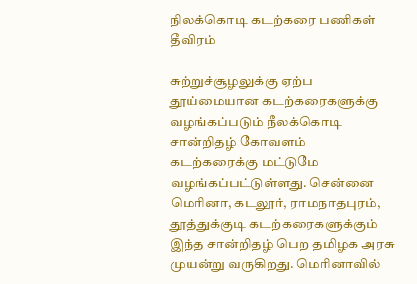நிலக்கொடி கடற்கரை பணிகள் தீவிரம்

சுற்றுச்சூழலுக்கு ஏற்ப தூய்மையான கடற்கரைகளுக்கு வழங்கப்படும் நீலக்கொடி சான்றிதழ் கோவளம் கடற்கரைக்கு மட்டுமே வழங்கப்பட்டுள்ளது. சென்னை மெரினா, கடலூர், ராமநாதபுரம், தூத்துக்குடி கடற்கரைகளுக்கும் இந்த சான்றிதழ் பெற தமிழக அரசு முயன்று வருகிறது. மெரினாவில்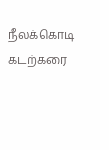நீலக்கொடி கடற்கரை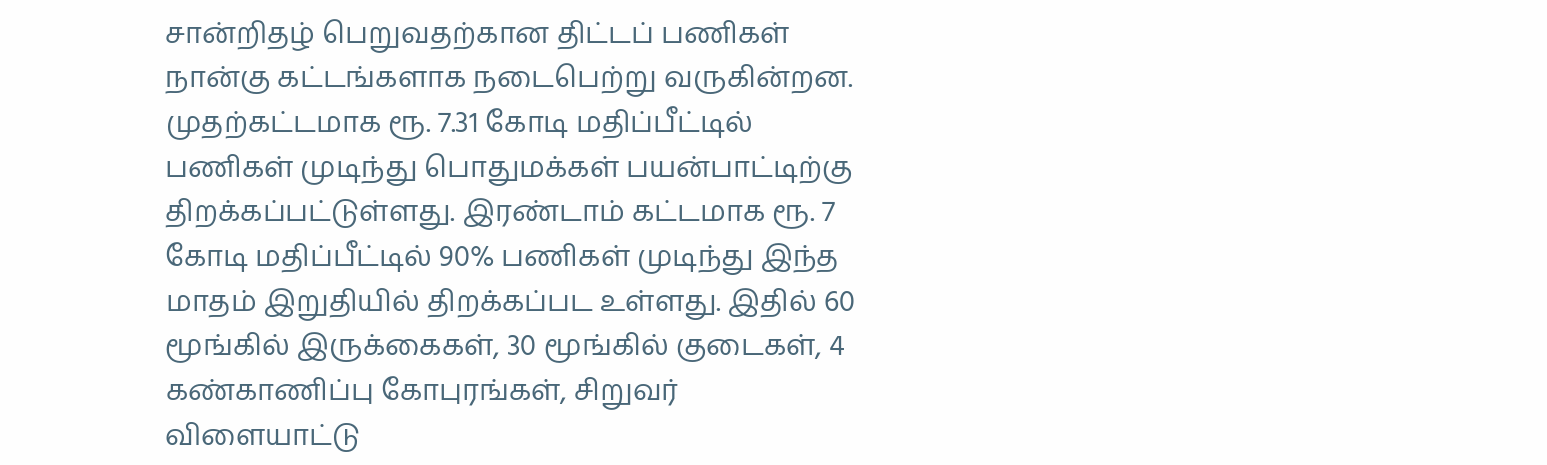சான்றிதழ் பெறுவதற்கான திட்டப் பணிகள் நான்கு கட்டங்களாக நடைபெற்று வருகின்றன. முதற்கட்டமாக ரூ. 7.31 கோடி மதிப்பீட்டில் பணிகள் முடிந்து பொதுமக்கள் பயன்பாட்டிற்கு திறக்கப்பட்டுள்ளது. இரண்டாம் கட்டமாக ரூ. 7 கோடி மதிப்பீட்டில் 90% பணிகள் முடிந்து இந்த மாதம் இறுதியில் திறக்கப்பட உள்ளது. இதில் 60 மூங்கில் இருக்கைகள், 30 மூங்கில் குடைகள், 4 கண்காணிப்பு கோபுரங்கள், சிறுவர் விளையாட்டு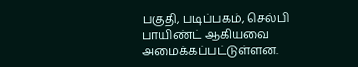பகுதி, படிப்பகம், செல்பி பாயிண்ட் ஆகியவை அமைக்கப்பட்டுள்ளன.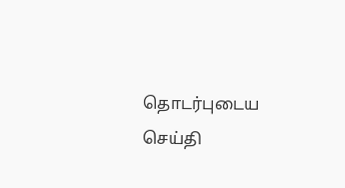தொடர்புடைய செய்தி